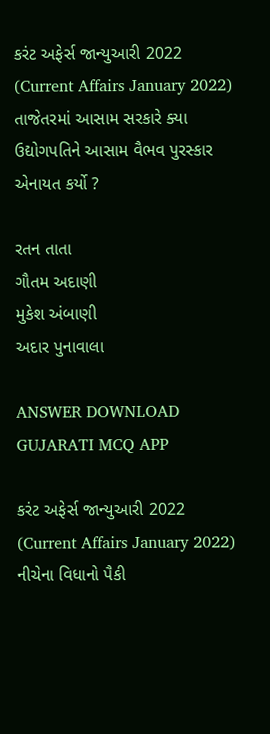કરંટ અફેર્સ જાન્યુઆરી 2022 (Current Affairs January 2022)
તાજેતરમાં આસામ સરકારે ક્યા ઉદ્યોગપતિને આસામ વૈભવ પુરસ્કાર એનાયત કર્યો ?

રતન તાતા
ગૌતમ અદાણી
મુકેશ અંબાણી
અદાર પુનાવાલા

ANSWER DOWNLOAD GUJARATI MCQ APP

કરંટ અફેર્સ જાન્યુઆરી 2022 (Current Affairs January 2022)
નીચેના વિધાનો પૈકી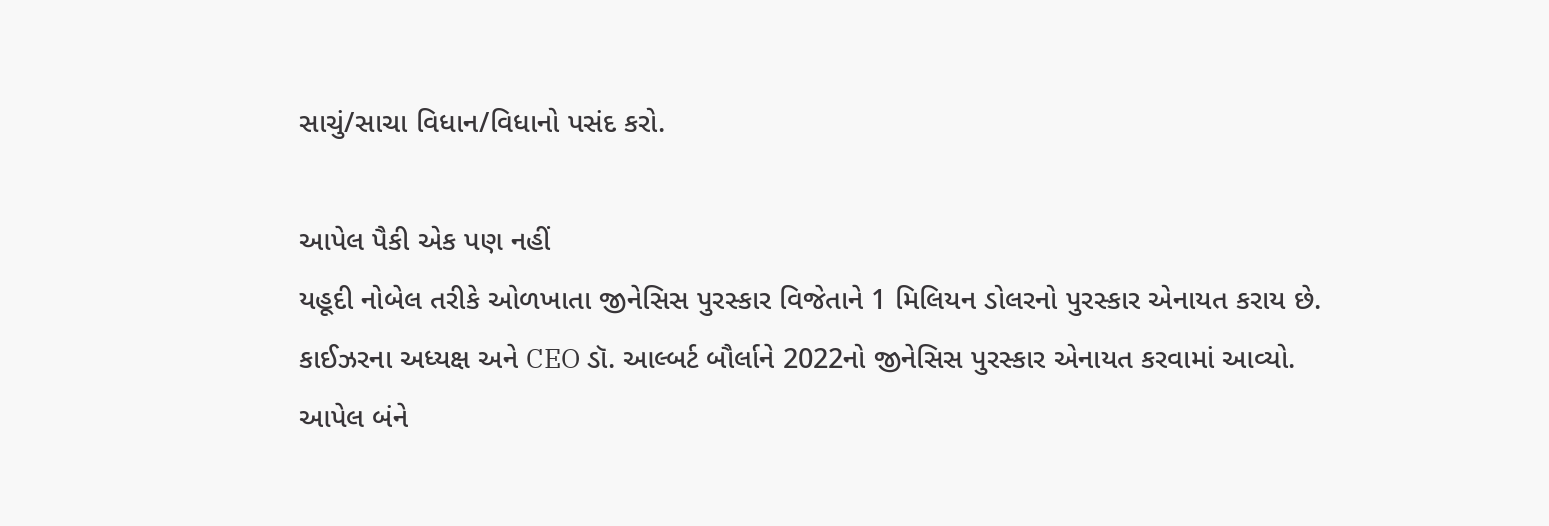સાચું/સાચા વિધાન/વિધાનો પસંદ કરો.

આપેલ પૈકી એક પણ નહીં
યહૂદી નોબેલ તરીકે ઓળખાતા જીનેસિસ પુરસ્કાર વિજેતાને 1 મિલિયન ડોલરનો પુરસ્કાર એનાયત કરાય છે.
કાઈઝરના અધ્યક્ષ અને CEO ડૉ. આલ્બર્ટ બૌર્લાને 2022નો જીનેસિસ પુરસ્કાર એનાયત કરવામાં આવ્યો.
આપેલ બંને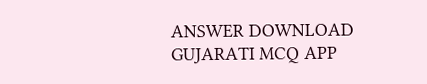ANSWER DOWNLOAD GUJARATI MCQ APP